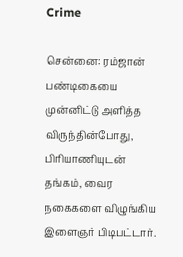Crime

சென்னை: ரம்ஜான் பண்டிகையை முன்னிட்டு அளித்த விருந்தின்போது, பிரியாணியுடன் தங்கம், வைர நகைகளை விழுங்கிய இளைஞர் பிடிபட்டார்.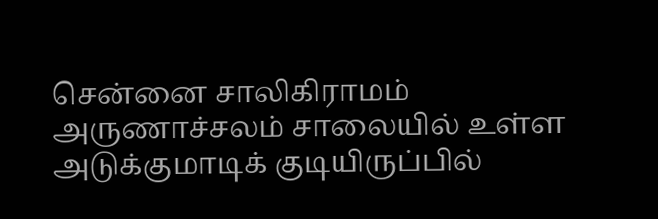சென்னை சாலிகிராமம் அருணாச்சலம் சாலையில் உள்ள அடுக்குமாடிக் குடியிருப்பில்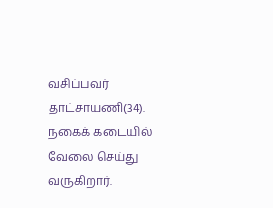வசிப்பவர் தாட்சாயணி(34). நகைக் கடையில் வேலை செய்து வருகிறார்.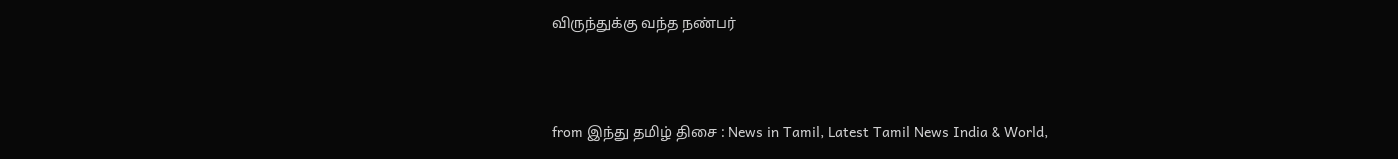விருந்துக்கு வந்த நண்பர்



from இந்து தமிழ் திசை : News in Tamil, Latest Tamil News India & World,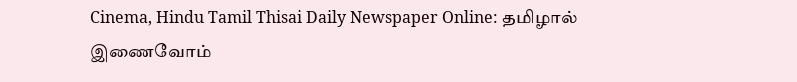Cinema, Hindu Tamil Thisai Daily Newspaper Online: தமிழால் இணைவோம்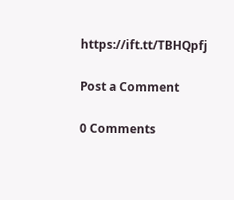https://ift.tt/TBHQpfj

Post a Comment

0 Comments